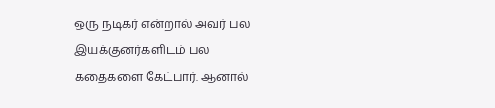ஒரு நடிகர் என்றால் அவர் பல இயக்குனர்களிடம் பல கதைகளை கேட்பார். ஆனால்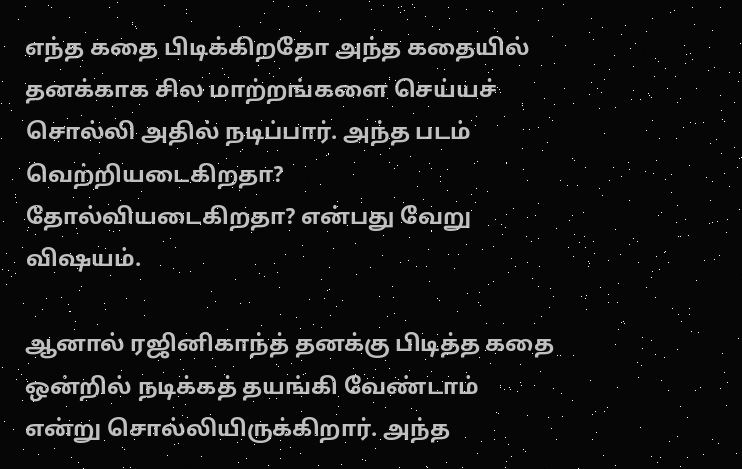எந்த கதை பிடிக்கிறதோ அந்த கதையில் தனக்காக சில மாற்றங்களை செய்யச் சொல்லி அதில் நடிப்பார். அந்த படம் வெற்றியடைகிறதா? தோல்வியடைகிறதா? என்பது வேறு விஷயம்.

ஆனால் ரஜினிகாந்த் தனக்கு பிடித்த கதை ஒன்றில் நடிக்கத் தயங்கி வேண்டாம் என்று சொல்லியிருக்கிறார். அந்த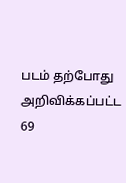படம் தற்போது அறிவிக்கப்பட்ட 69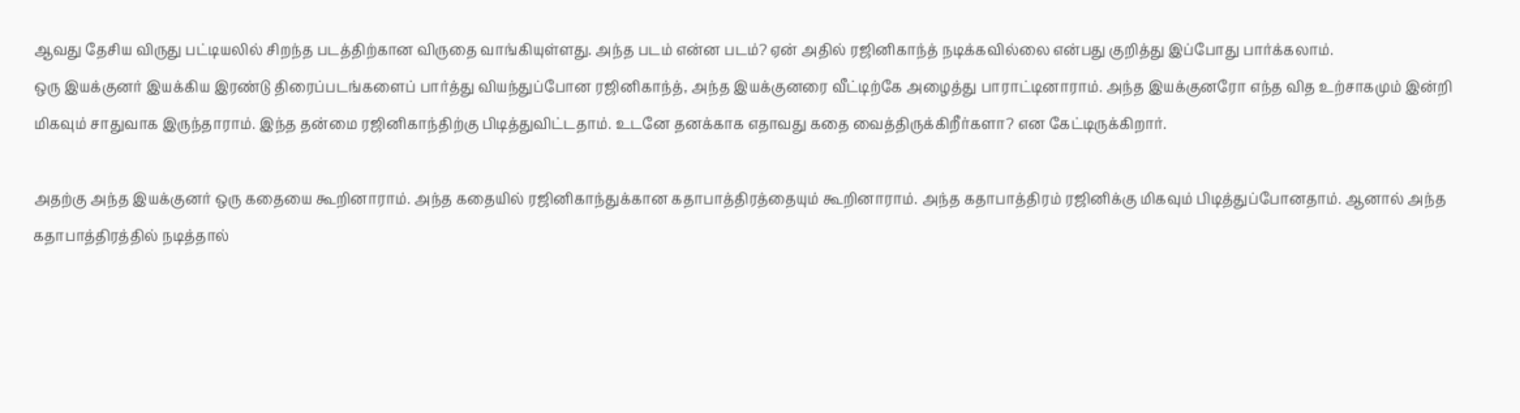ஆவது தேசிய விருது பட்டியலில் சிறந்த படத்திற்கான விருதை வாங்கியுள்ளது. அந்த படம் என்ன படம்? ஏன் அதில் ரஜினிகாந்த் நடிக்கவில்லை என்பது குறித்து இப்போது பார்க்கலாம்.
ஒரு இயக்குனர் இயக்கிய இரண்டு திரைப்படங்களைப் பார்த்து வியந்துப்போன ரஜினிகாந்த், அந்த இயக்குனரை வீட்டிற்கே அழைத்து பாராட்டினாராம். அந்த இயக்குனரோ எந்த வித உற்சாகமும் இன்றி மிகவும் சாதுவாக இருந்தாராம். இந்த தன்மை ரஜினிகாந்திற்கு பிடித்துவிட்டதாம். உடனே தனக்காக எதாவது கதை வைத்திருக்கிறீர்களா? என கேட்டிருக்கிறார்.

அதற்கு அந்த இயக்குனர் ஒரு கதையை கூறினாராம். அந்த கதையில் ரஜினிகாந்துக்கான கதாபாத்திரத்தையும் கூறினாராம். அந்த கதாபாத்திரம் ரஜினிக்கு மிகவும் பிடித்துப்போனதாம். ஆனால் அந்த கதாபாத்திரத்தில் நடித்தால்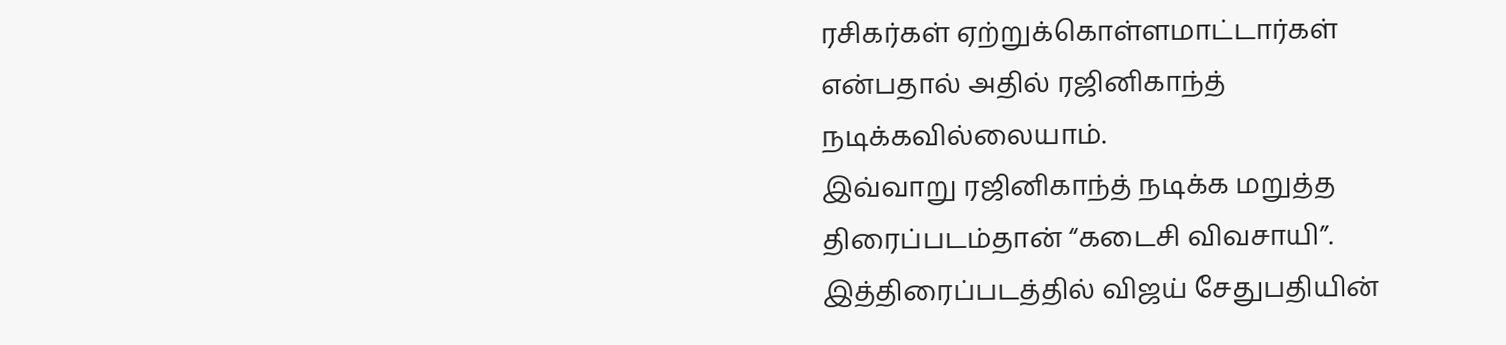ரசிகர்கள் ஏற்றுக்கொள்ளமாட்டார்கள் என்பதால் அதில் ரஜினிகாந்த் நடிக்கவில்லையாம்.
இவ்வாறு ரஜினிகாந்த் நடிக்க மறுத்த திரைப்படம்தான் “கடைசி விவசாயி”. இத்திரைப்படத்தில் விஜய் சேதுபதியின்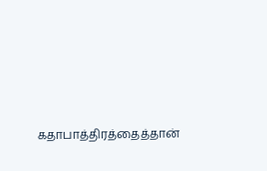கதாபாத்திரத்தைத்தான்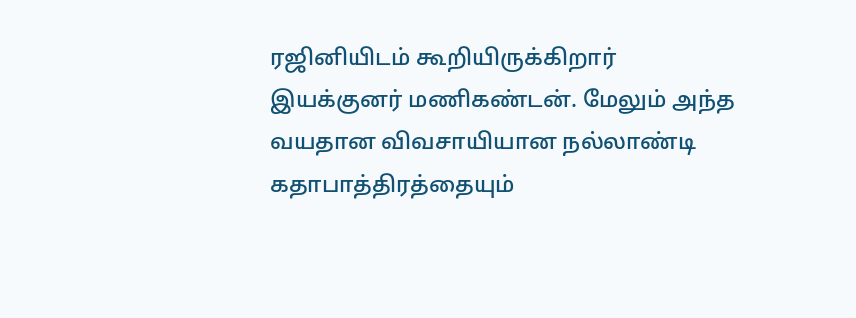ரஜினியிடம் கூறியிருக்கிறார் இயக்குனர் மணிகண்டன். மேலும் அந்த வயதான விவசாயியான நல்லாண்டி கதாபாத்திரத்தையும்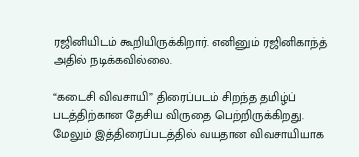ரஜினியிடம் கூறியிருக்கிறார். எனினும் ரஜினிகாந்த் அதில் நடிக்கவில்லை.

“கடைசி விவசாயி” திரைப்படம் சிறந்த தமிழ்ப் படத்திற்கான தேசிய விருதை பெற்றிருக்கிறது. மேலும் இத்திரைப்படத்தில் வயதான விவசாயியாக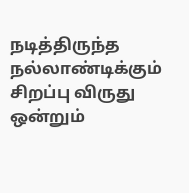நடித்திருந்த நல்லாண்டிக்கும் சிறப்பு விருது ஒன்றும்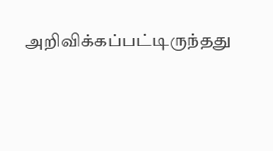அறிவிக்கப்பட்டிருந்தது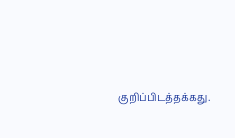குறிப்பிடத்தக்கது.